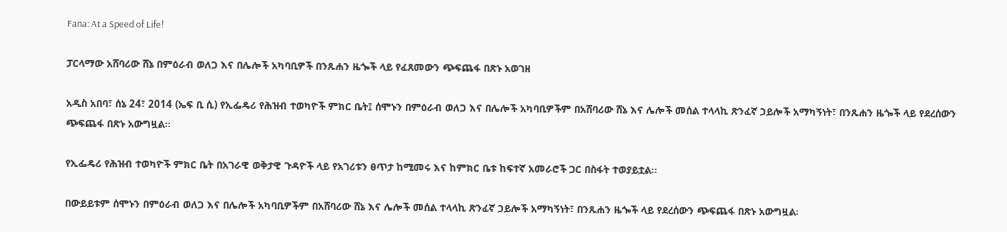Fana: At a Speed of Life!

ፓርላማው አሸባሪው ሸኔ በምዕራብ ወለጋ እና በሌሎች አካባቢዎች በንጹሐን ዜጐች ላይ የፈጸመውን ጭፍጨፋ በጽኑ አወገዘ

አዲስ አበባ፣ ሰኔ 24፣ 2014 (ኤፍ ቢ ሲ) የኢፌዴሪ የሕዝብ ተወካዮች ምክር ቤት፤ ሰሞኑን በምዕራብ ወለጋ እና በሌሎች አካባቢዎችም በአሸባሪው ሸኔ እና ሌሎች መሰል ተላላኪ ጽንፈኛ ኃይሎች አማካኝነት፣ በንጹሐን ዜጐች ላይ የደረሰውን ጭፍጨፋ በጽኑ አውግዟል፡፡

የኢፌዴሪ የሕዝብ ተወካዮች ምክር ቤት በአገራዊ ወቅታዊ ጉዳዮች ላይ የአገሪቱን ፀጥታ ከሚመሩ እና ከምክር ቤቱ ከፍተኛ አመራሮች ጋር በስፋት ተወያይቷል፡፡

በውይይቱም ሰሞኑን በምዕራብ ወለጋ እና በሌሎች አካባቢዎችም በአሸባሪው ሸኔ እና ሌሎች መሰል ተላላኪ ጽንፈኛ ኃይሎች አማካኝነት፣ በንጹሐን ዜጐች ላይ የደረሰውን ጭፍጨፋ በጽኑ አውግዟል፡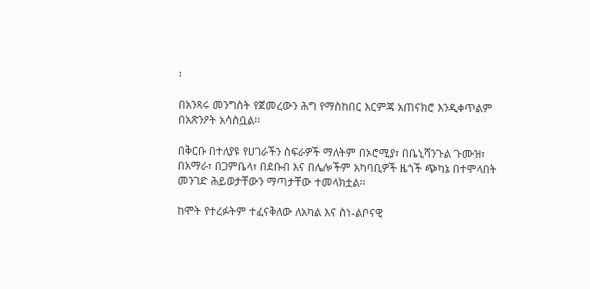፡

በአንጻሩ መንግስት የጀመረውን ሕግ የማስከበር እርምጃ አጠናክሮ እንዲቀጥልም በአጽንዖት አሳስቧል፡፡

በቅርቡ በተለያዩ የሀገራችን ስፍራዎች ማለትም በኦሮሚያ፣ በቤኒሻንጉል ጉሙዝ፣ በአማራ፣ በጋምቤላ፣ በደቡብ እና በሌሎችም አካባቢዎች ዜጎች ጭካኔ በተሞላበት መንገድ ሕይወታቸውን ማጣታቸው ተመላክቷል፡፡

ከሞት የተረፉትም ተፈናቅለው ለአካል እና ስነ-ልቦናዊ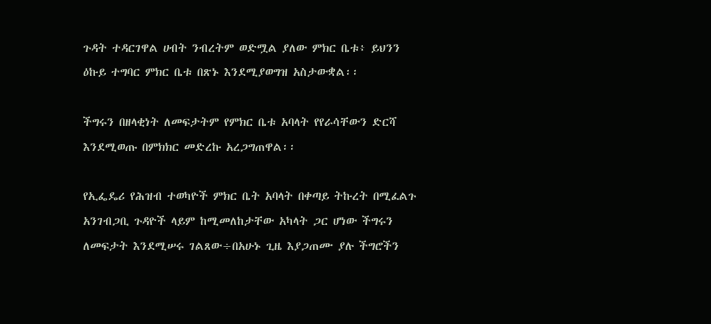ጉዳት ተዳርገዋል ሀብት ንብረትም ወድሟል ያለው ምክር ቤቱ፥ ይህንን ዕኩይ ተግባር ምክር ቤቱ በጽኑ እንደሚያወግዝ አስታውቋል፡፡

ችግሩን በዘላቂነት ለመፍታትም የምክር ቤቱ አባላት የየራሳቸውን ድርሻ እንደሚወጡ በምክክር መድረኩ አረጋግጠዋል፡፡

የኢፌዴሪ የሕዝብ ተወካዮች ምክር ቤት አባላት በቀጣይ ትኩረት በሚፈልጉ አንገብጋቢ ጉዳዮች ላይም ከሚመለከታቸው አካላት ጋር ሆነው ችግሩን ለመፍታት እንደሚሠሩ ገልጸው÷በአሁኑ ጊዜ እያጋጠሙ ያሉ ችግሮችን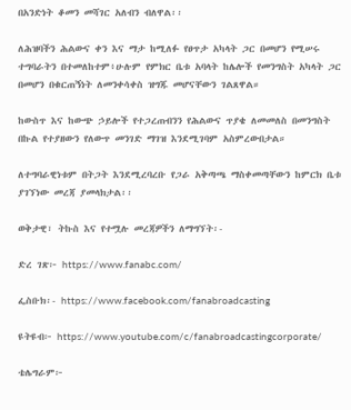በአንድነት ቆመን መሻገር አለብን ብለዋል፡፡

ለሕዝባችን ሕልውና ቀን እና ማታ ከሚለፉ የፀጥታ አካላት ጋር በመሆን የሚሠሩ ተግባራትን በተመለከተም፥ሁሉም የምክር ቤቱ አባላት ከሌሎች የመንግስት አካላት ጋር በመሆን በቁርጠኝነት ለመንቀሳቀስ ዝግጁ መሆናቸውን ገልጸዋል።

ከውስጥ እና ከውጭ ኃይሎች የተጋረጠብንን የሕልውና ጥያቄ ለመመለስ በመንግስት በኩል የተያዘውን የለውጥ መንገድ ማገዝ እንደሚገባም አስምረውበታል።

ለተግባራዊነቱም በትጋት እንደሚረባረቡ የጋራ አቅጣጫ ማስቀመጣቸውን ከምርክ ቤቱ ያገኘነው መረጃ ያመላክታል፡፡

ወቅታዊ፣ ትኩስ እና የተሟሉ መረጃዎችን ለማግኘት፡-

ድረ ገጽ፦ https://www.fanabc.com/

ፌስቡክ፡- https://www.facebook.com/fanabroadcasting

ዩትዩብ፦ https://www.youtube.com/c/fanabroadcastingcorporate/

ቴሌግራም፦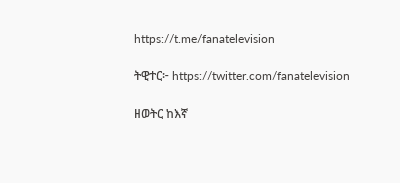https://t.me/fanatelevision

ትዊተር፦ https://twitter.com/fanatelevision

ዘወትር ከእኛ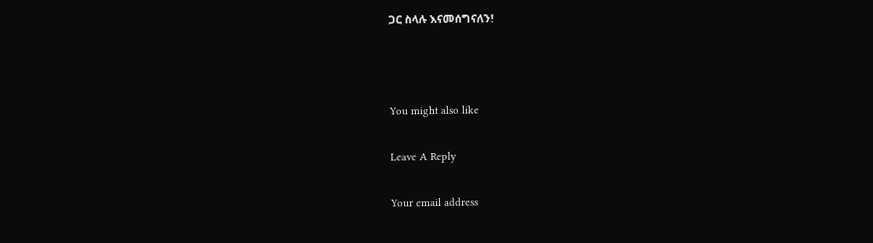ጋር ስላሉ እናመሰግናለን!



You might also like

Leave A Reply

Your email address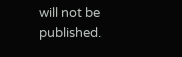will not be published.